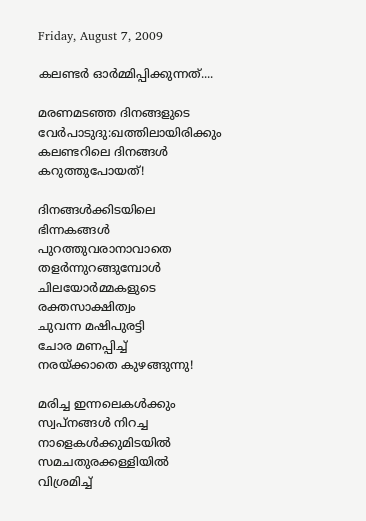Friday, August 7, 2009

കലണ്ടര്‍ ഓര്‍മ്മിപ്പിക്കുന്നത്....

മരണമടഞ്ഞ ദിനങ്ങളുടെ
വേര്‍പാടുദു:ഖത്തിലായിരിക്കും
കലണ്ടറിലെ ദിനങ്ങള്‍
കറുത്തുപോയത്!

ദിനങ്ങള്‍ക്കിടയിലെ ഭിന്നകങ്ങള്‍
പുറത്തുവരാനാവാതെ
തളര്‍ന്നുറങ്ങുമ്പോള്‍
ചിലയോര്‍മ്മകളുടെ
രക്തസാക്ഷിത്വം
ചുവന്ന മഷിപുരട്ടി
ചോര മണപ്പിച്ച്
നരയ്ക്കാതെ കുഴങ്ങുന്നു!

മരിച്ച ഇന്നലെകള്‍ക്കും
സ്വപ്നങ്ങള്‍ നിറച്ച
നാളെകള്‍ക്കുമിടയില്‍
സമചതുരക്കള്ളിയില്‍ വിശ്രമിച്ച്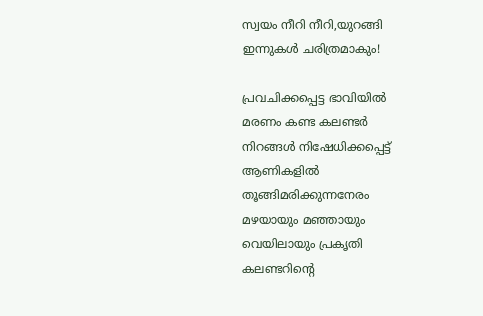സ്വയം നീറി നീറി,യുറങ്ങി
ഇന്നുകള്‍ ചരിത്രമാകും!

പ്രവചിക്കപ്പെട്ട ഭാവിയില്‍
മരണം കണ്ട കലണ്ടര്‍
നിറങ്ങള്‍ നിഷേധിക്കപ്പെട്ട്
ആണികളില്‍ തൂങ്ങിമരിക്കുന്നനേരം
മഴയായും മഞ്ഞായും
വെയിലായും പ്രകൃതി
കലണ്ടറിന്റെ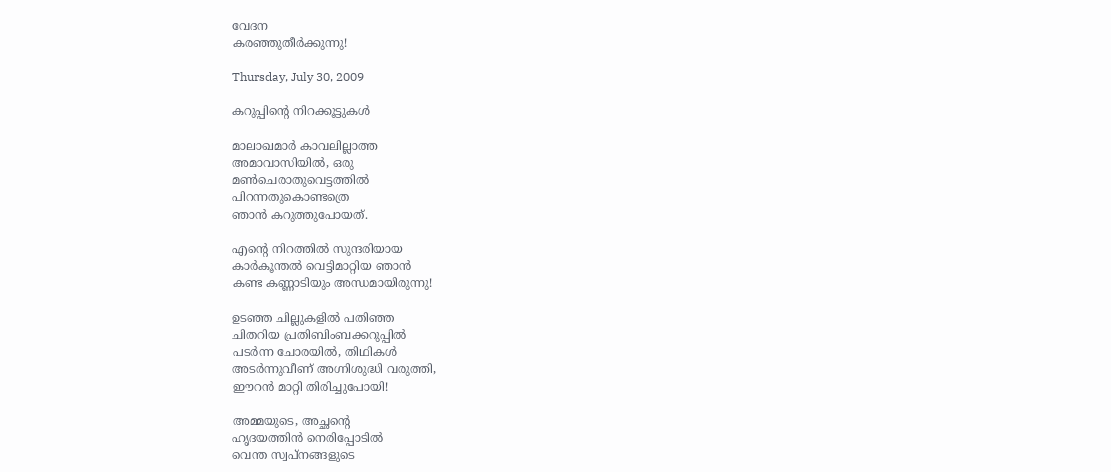വേദന
കരഞ്ഞുതീര്‍ക്കുന്നു!

Thursday, July 30, 2009

കറുപ്പിന്റെ നിറക്കൂട്ടുകള്‍

മാലാഖമാര്‍ കാവലില്ലാത്ത
അമാവാസിയില്‍, ഒരു
മണ്‍ചെരാതുവെട്ടത്തില്‍
പിറന്നതുകൊണ്ടത്രെ
ഞാന്‍ കറുത്തുപോയത്.

എന്റെ നിറത്തില്‍ സുന്ദരിയായ
കാര്‍കൂന്തല്‍ വെട്ടിമാറ്റിയ ഞാന്‍
കണ്ട കണ്ണാടിയും അന്ധമായിരുന്നു!

ഉടഞ്ഞ ചില്ലുകളില്‍ പതിഞ്ഞ
ചിതറിയ പ്രതിബിംബക്കറുപ്പില്‍
പടര്‍ന്ന ചോരയില്‍, തിഥികള്‍
അടര്‍ന്നുവീണ് അഗ്നിശുദ്ധി വരുത്തി,
ഈറന്‍ മാറ്റി തിരിച്ചുപോയി!

അമ്മയുടെ, അച്ഛന്റെ
ഹൃദയത്തിന്‍ നെരിപ്പോടില്‍
വെന്ത സ്വപ്നങ്ങളുടെ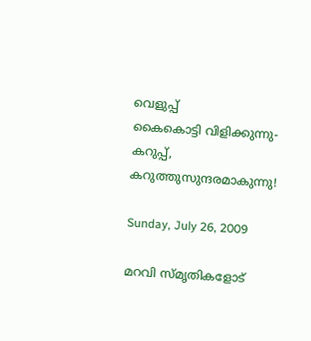വെളുപ്പ്
കൈകൊട്ടി വിളിക്കുന്നു-
കറുപ്പ്, കറുത്തുസുന്ദരമാകുന്നു!

Sunday, July 26, 2009

മറവി സ്മൃതികളോട്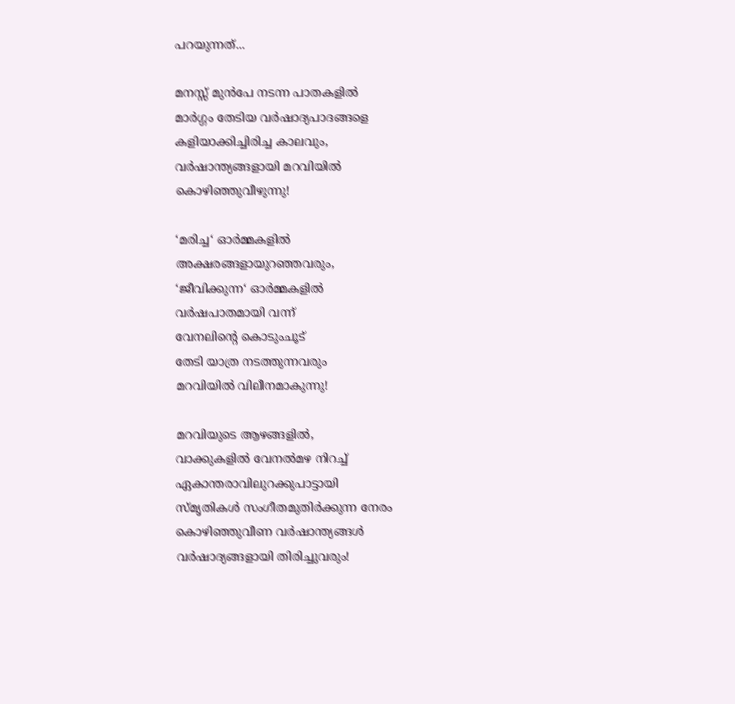പറയുന്നത്...

മനസ്സ് മുന്‍പേ നടന്ന പാതകളില്‍
മാര്‍ഗ്ഗം തേടിയ വര്‍ഷാദ്യപാദങ്ങളെ
കളിയാക്കിച്ചിരിച്ച കാലവും,
വര്‍ഷാന്ത്യങ്ങളായി മറവിയില്‍
കൊഴിഞ്ഞുവീഴുന്നു!

‘മരിച്ച‘ ഓര്‍മ്മകളില്‍
അക്ഷരങ്ങളായുറഞ്ഞവരും,
‘ജീവിക്കുന്ന‘ ഓര്‍മ്മകളില്‍
വര്‍ഷപാതമായി വന്ന്
വേനലിന്റെ കൊടുംചൂട്
തേടി യാത്ര നടത്തുന്നവരും
മറവിയില്‍ വിലീനമാകുന്നു!

മറവിയുടെ ആഴങ്ങളില്‍,
വാക്കുകളില്‍ വേനല്‍മഴ നിറച്ച്
ഏകാന്തരാവിലുറക്കുപാട്ടായി
സ്മൃതികള്‍ സംഗീതമുതിര്‍ക്കുന്ന നേരം
കൊഴിഞ്ഞുവീണ വര്‍ഷാന്ത്യങ്ങള്‍
വര്‍ഷാദ്യങ്ങളായി തിരിച്ചുവരും!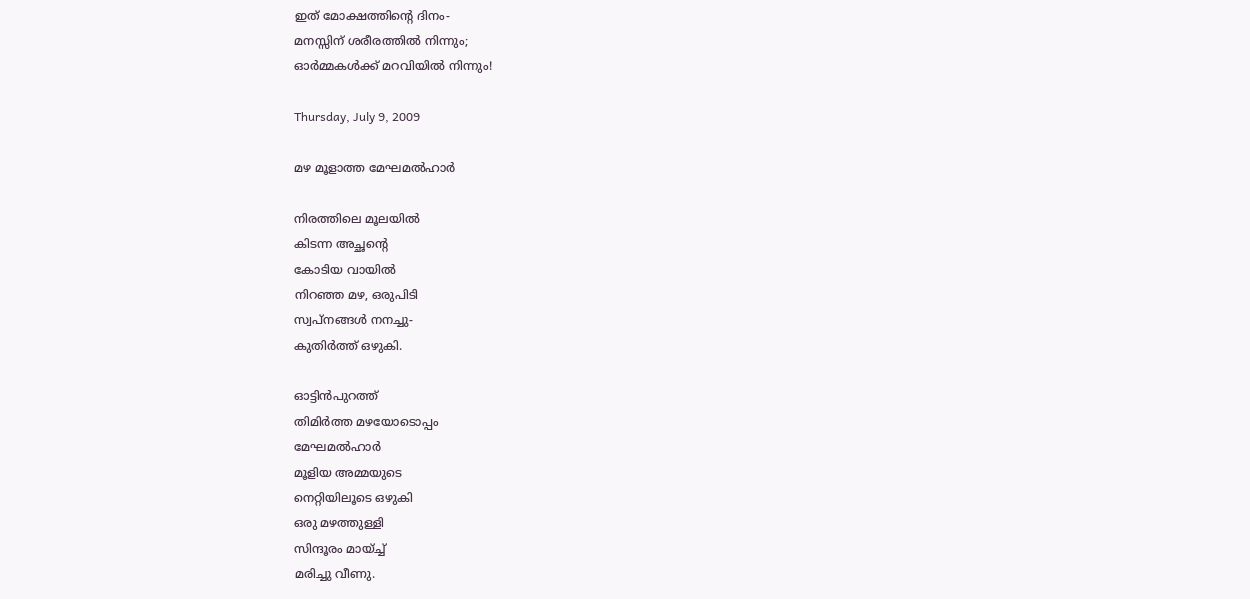ഇത് മോക്ഷത്തിന്റെ ദിനം-
മനസ്സിന് ശരീരത്തില്‍ നിന്നും;
ഓര്‍മ്മകള്‍ക്ക് മറവിയില്‍ നിന്നും!

Thursday, July 9, 2009

മഴ മൂളാത്ത മേഘമല്‍ഹാര്‍

നിരത്തിലെ മൂലയില്‍
കിടന്ന അച്ഛന്റെ
കോടിയ വായില്‍
നിറഞ്ഞ മഴ, ഒരുപിടി
സ്വപ്നങ്ങള്‍ നനച്ചു-
കുതിര്‍ത്ത് ഒഴുകി.

ഓട്ടിന്‍പുറത്ത്
തിമിര്‍ത്ത മഴയോടൊപ്പം
മേഘമല്‍ഹാര്‍
മൂളിയ അമ്മയുടെ
നെറ്റിയിലൂടെ ഒഴുകി
ഒരു മഴത്തുള്ളി
സിന്ദൂരം മായ്ച്ച്
മരിച്ചു വീണു.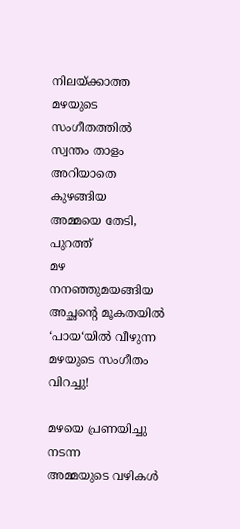നിലയ്ക്കാത്ത മഴയുടെ
സംഗീതത്തില്‍ സ്വന്തം താളം
അറിയാതെ കുഴങ്ങിയ
അമ്മയെ തേടി, പുറത്ത്
മഴ നനഞ്ഞുമയങ്ങിയ
അച്ഛന്റെ മൂകതയില്‍
‘പായ‘യില്‍ വീഴുന്ന
മഴയുടെ സംഗീതം വിറച്ചു!

മഴയെ പ്രണയിച്ചു നടന്ന
അമ്മയുടെ വഴികള്‍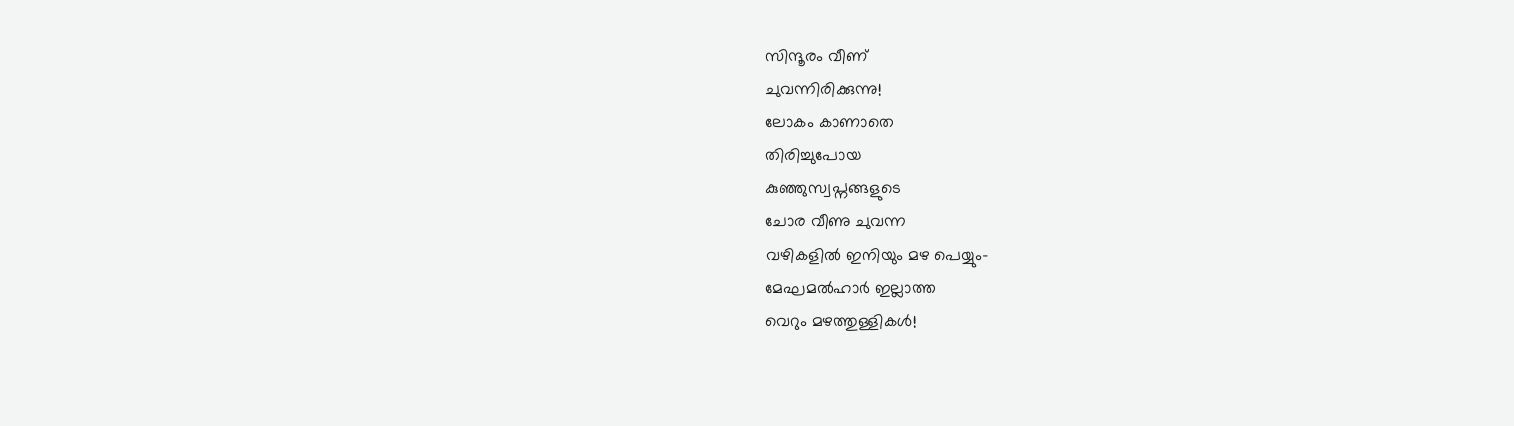സിന്ദൂരം വീണ്
ചുവന്നിരിക്കുന്നു!
ലോകം കാണാതെ
തിരിച്ചുപോയ
കുഞ്ഞുസ്വപ്നങ്ങളുടെ
ചോര വീണു ചുവന്ന
വഴികളില്‍ ഇനിയും മഴ പെയ്യും-
മേഘമല്‍ഹാര്‍ ഇല്ലാത്ത
വെറും മഴത്തുള്ളികള്‍!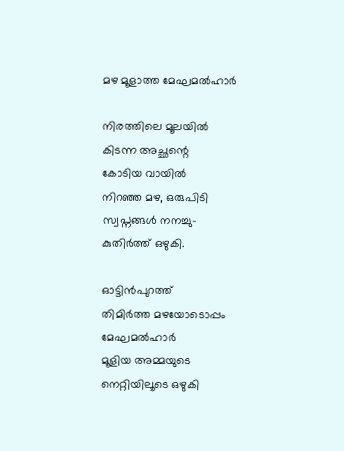മഴ മൂളാത്ത മേഘമല്‍ഹാര്‍

നിരത്തിലെ മൂലയില്‍
കിടന്ന അച്ഛന്റെ
കോടിയ വായില്‍
നിറഞ്ഞ മഴ, ഒരുപിടി
സ്വപ്നങ്ങള്‍ നനച്ചു-
കുതിര്‍ത്ത് ഒഴുകി.

ഓട്ടിന്‍പുറത്ത്
തിമിര്‍ത്ത മഴയോടൊപ്പം
മേഘമല്‍ഹാര്‍
മൂളിയ അമ്മയുടെ
നെറ്റിയിലൂടെ ഒഴുകി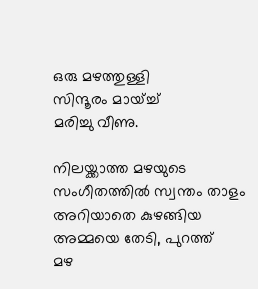ഒരു മഴത്തുള്ളി
സിന്ദൂരം മായ്ച്ച്
മരിച്ചു വീണു.

നിലയ്ക്കാത്ത മഴയുടെ
സംഗീതത്തില്‍ സ്വന്തം താളം
അറിയാതെ കുഴങ്ങിയ
അമ്മയെ തേടി, പുറത്ത്
മഴ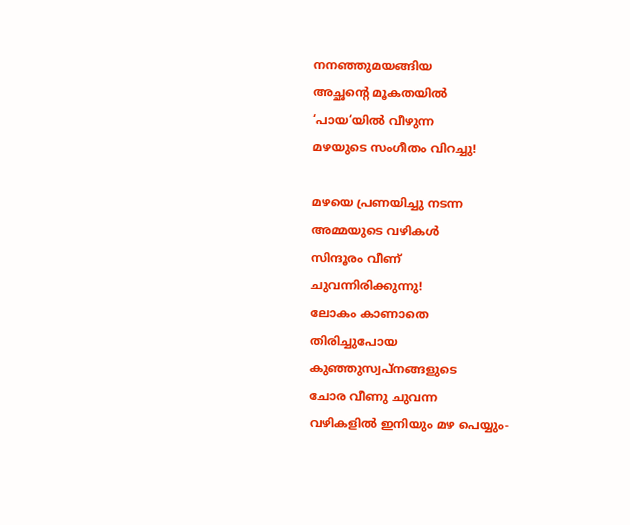നനഞ്ഞുമയങ്ങിയ
അച്ഛന്റെ മൂകതയില്‍
‘പായ‘യില്‍ വീഴുന്ന
മഴയുടെ സംഗീതം വിറച്ചു!

മഴയെ പ്രണയിച്ചു നടന്ന
അമ്മയുടെ വഴികള്‍
സിന്ദൂരം വീണ്
ചുവന്നിരിക്കുന്നു!
ലോകം കാണാതെ
തിരിച്ചുപോയ
കുഞ്ഞുസ്വപ്നങ്ങളുടെ
ചോര വീണു ചുവന്ന
വഴികളില്‍ ഇനിയും മഴ പെയ്യും-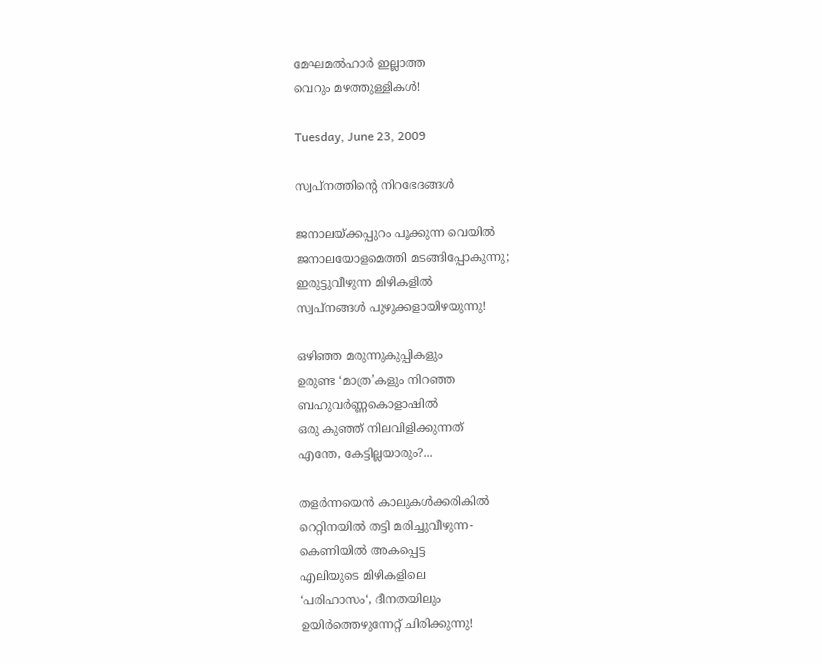മേഘമല്‍ഹാര്‍ ഇല്ലാത്ത
വെറും മഴത്തുള്ളികള്‍!

Tuesday, June 23, 2009

സ്വപ്നത്തിന്റെ നിറഭേദങ്ങള്‍

ജനാലയ്ക്കപ്പുറം പൂക്കുന്ന വെയില്‍
ജനാലയോളമെത്തി മടങ്ങിപ്പോകുന്നു;
ഇരുട്ടുവീഴുന്ന മിഴികളില്‍
സ്വപ്നങ്ങള്‍ പുഴുക്കളായിഴയുന്നു!

ഒഴിഞ്ഞ മരുന്നുകുപ്പികളും
ഉരുണ്ട ‘മാത്ര’കളും നിറഞ്ഞ
ബഹുവര്‍ണ്ണകൊളാഷില്‍
ഒരു കുഞ്ഞ് നിലവിളിക്കുന്നത്
എന്തേ, കേട്ടില്ലയാരും?...

തളര്‍ന്നയെന്‍ കാലുകള്‍ക്കരികില്‍
റെറ്റിനയില്‍ തട്ടി മരിച്ചുവീഴുന്ന-
കെണിയില്‍ അകപ്പെട്ട
എലിയുടെ മിഴികളിലെ
‘പരിഹാസം‘, ദീനതയിലും
ഉയിര്‍ത്തെഴുന്നേറ്റ് ചിരിക്കുന്നു!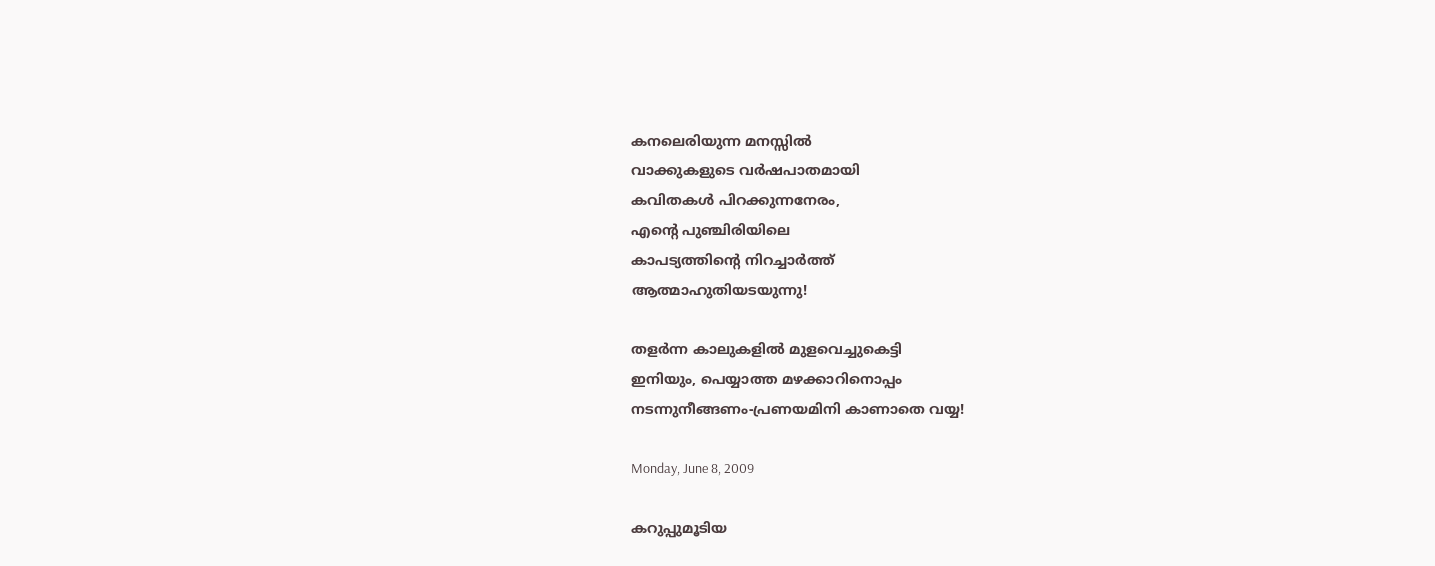കനലെരിയുന്ന മനസ്സില്‍
വാക്കുകളുടെ വര്‍ഷപാതമായി
കവിതകള്‍ പിറക്കുന്നനേരം,
എന്റെ പുഞ്ചിരിയിലെ
കാപട്യത്തിന്റെ നിറച്ചാര്‍ത്ത്
ആത്മാഹുതിയടയുന്നു!

തളര്‍ന്ന കാലുകളില്‍ മുളവെച്ചുകെട്ടി
ഇനിയും, പെയ്യാത്ത മഴക്കാറിനൊപ്പം
നടന്നുനീങ്ങണം-പ്രണയമിനി കാണാതെ വയ്യ!

Monday, June 8, 2009

കറുപ്പുമൂടിയ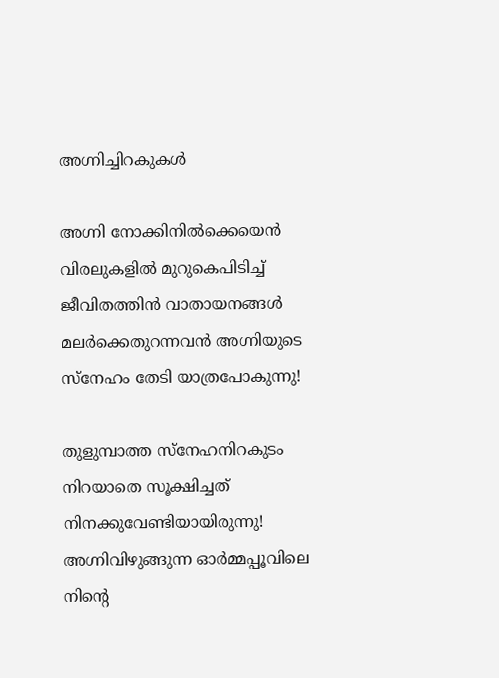അഗ്നിച്ചിറകുകള്‍

അഗ്നി നോക്കിനില്‍ക്കെയെന്‍
വിരലുകളില്‍ മുറുകെപിടിച്ച്
ജീവിതത്തിന്‍ വാതായനങ്ങള്‍
മലര്‍ക്കെതുറന്നവന്‍ അഗ്നിയുടെ
സ്നേഹം തേടി യാത്രപോകുന്നു!

തുളുമ്പാത്ത സ്നേഹനിറകുടം
നിറയാതെ സൂക്ഷിച്ചത്
നിനക്കുവേണ്ടിയായിരുന്നു!
അഗ്നിവിഴുങ്ങുന്ന ഓര്‍മ്മപ്പൂവിലെ
നിന്റെ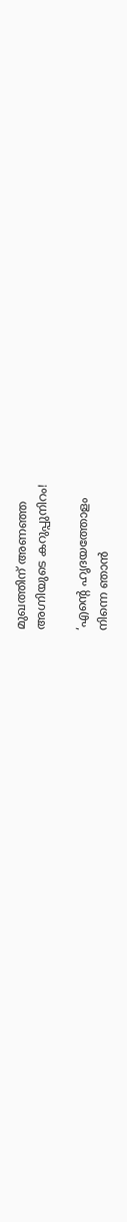മുഖത്തിന് അണഞ്ഞ
അഗ്നിയുടെ കറുപ്പുനിറം!

‘എന്റെ ഹൃദയത്തോളം
നിന്നെ ഞാന്‍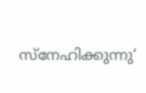സ്നേഹിക്കുന്നു‘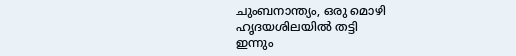ചുംബനാന്ത്യം, ഒരു മൊഴി
ഹൃദയശിലയില്‍ തട്ടി
ഇന്നും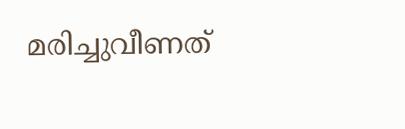മരിച്ചുവീണത്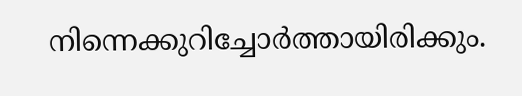നിന്നെക്കുറിച്ചോര്‍ത്തായിരിക്കും.